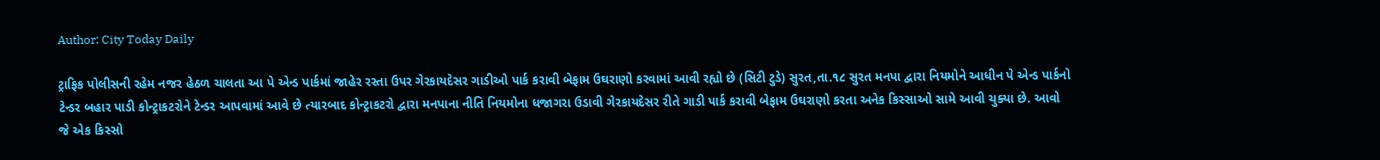Author: City Today Daily

ટ્રાફિક પોલીસની રહેમ નજર હેઠળ ચાલતા આ પે એન્ડ પાર્કમાં જાહેર રસ્તા ઉપર ગેરકાયદેસર ગાડીઓ પાર્ક કરાવી બેફામ ઉઘરાણો કરવામાં આવી રહ્યો છે (સિટી ટુડે) સુરત,તા.૧૮ સુરત મનપા દ્વારા નિયમોને આધીન પે એન્ડ પાર્કનો ટેન્ડર બહાર પાડી કોન્ટ્રાકટરોને ટેન્ડર આપવામાં આવે છે ત્યારબાદ કોન્ટ્રાકટરો દ્વારા મનપાના નીતિ નિયમોના ધજાગરા ઉડાવી ગેરકાયદેસર રીતે ગાડી પાર્ક કરાવી બેફામ ઉઘરાણો કરતા અનેક કિસ્સાઓ સામે આવી ચુક્યા છે. આવો જે એક કિસ્સો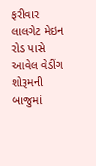ફરીવાર લાલગેટ મેઇન રોડ પાસે આવેલ વેડીંગ શોરૂમની બાજુમાં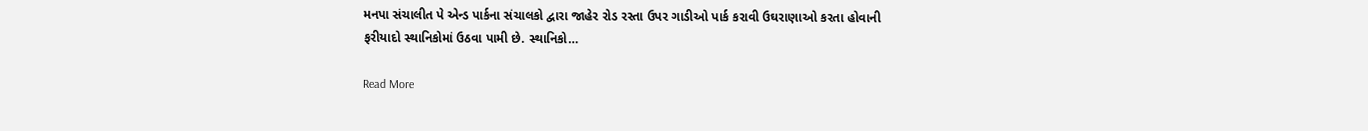મનપા સંચાલીત પે એન્ડ પાર્કના સંચાલકો દ્વારા જાહેર રોડ રસ્તા ઉપર ગાડીઓ પાર્ક કરાવી ઉઘરાણાઓ કરતા હોવાની ફરીયાદો સ્થાનિકોમાં ઉઠવા પામી છે. સ્થાનિકો…

Read More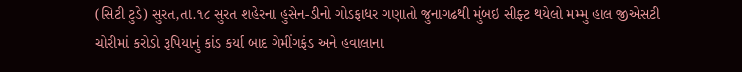(સિટી ટુડે) સુરત,તા.૧૮ સુરત શહેરના હુસેન-ડીનો ગોડફાધર ગણાતો જુનાગઢથી મુંબઇ સીફ્ટ થયેલો મમ્મુ હાલ જીએસટી ચોરીમાં કરોડો રૂપિયાનું કાંડ કર્યા બાદ ગેમીંગફંડ અને હવાલાના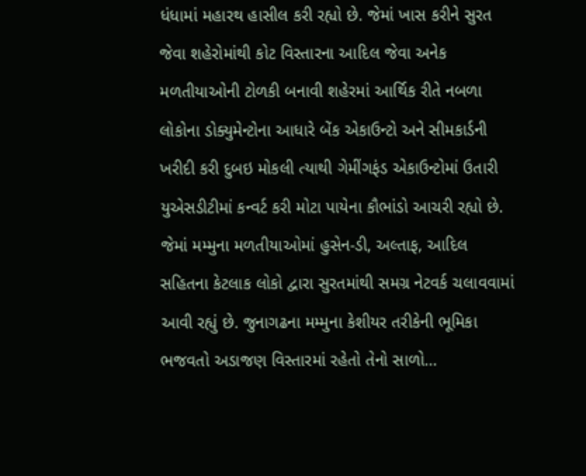ધંધામાં મહારથ હાસીલ કરી રહ્યો છે. જેમાં ખાસ કરીને સુરત જેવા શહેરોમાંથી કોટ વિસ્તારના આદિલ જેવા અનેક મળતીયાઓની ટોળકી બનાવી શહેરમાં આર્થિક રીતે નબળા લોકોના ડોક્યુમેન્ટોના આધારે બેંક એકાઉન્ટો અને સીમકાર્ડની ખરીદી કરી દુબઇ મોકલી ત્યાથી ગેમીંગફંડ એકાઉન્ટોમાં ઉતારી યુએસડીટીમાં કન્વર્ટ કરી મોટા પાયેના કૌભાંડો આચરી રહ્યો છે. જેમાં મમ્મુના મળતીયાઓમાં હુસેન-ડી, અલ્તાફ, આદિલ સહિતના કેટલાક લોકો દ્વારા સુરતમાંથી સમગ્ર નેટવર્ક ચલાવવામાં આવી રહ્યું છે. જુનાગઢના મમ્મુના કેશીયર તરીકેની ભૂમિકા ભજવતો અડાજણ વિસ્તારમાં રહેતો તેનો સાળો…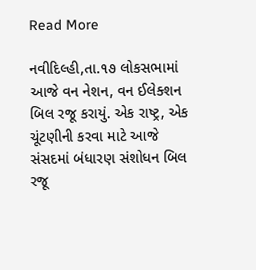Read More

નવીદિલ્હી,તા.૧૭ લોકસભામાં આજે વન નેશન, વન ઈલેક્શન બિલ રજૂ કરાયું. એક રાષ્ટ્ર, એક ચૂંટણીની કરવા માટે આજે સંસદમાં બંધારણ સંશોધન બિલ રજૂ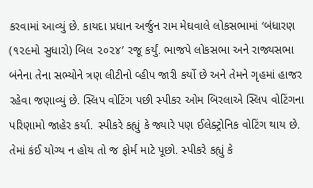કરવામાં આવ્યું છે. કાયદા પ્રધાન અર્જુન રામ મેઘવાલે લોકસભામાં ‘બંધારણ (૧૨૯મો સુધારો) બિલ ૨૦૨૪’ રજૂ કર્યું. ભાજપે લોકસભા અને રાજ્યસભા બંનેના તેના સભ્યોને ત્રણ લીટીનો વ્હીપ જારી કર્યો છે અને તેમને ગૃહમાં હાજર રહેવા જણાવ્યું છે. સ્લિપ વોટિંગ પછી સ્પીકર ઓમ બિરલાએ સ્લિપ વોટિંગના પરિણામો જાહેર કર્યા. સ્પીકરે કહ્યું કે જ્યારે પણ ઈલેક્ટ્રોનિક વોટિંગ થાય છે. તેમાં કંઈ યોગ્ય ન હોય તો જ ફોર્મ માટે પૂછો. સ્પીકરે કહ્યું કે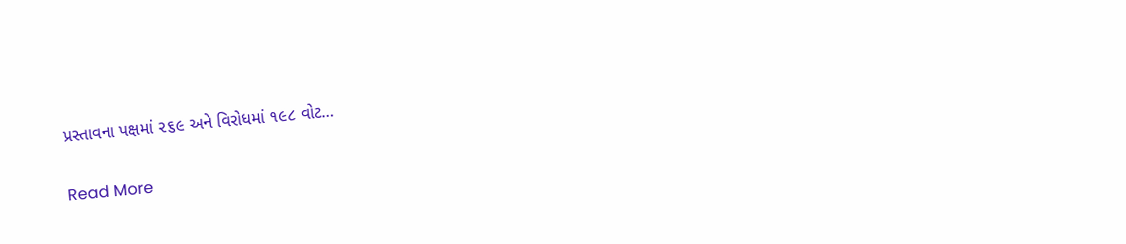પ્રસ્તાવના પક્ષમાં ૨૬૯ અને વિરોધમાં ૧૯૮ વોટ…

Read More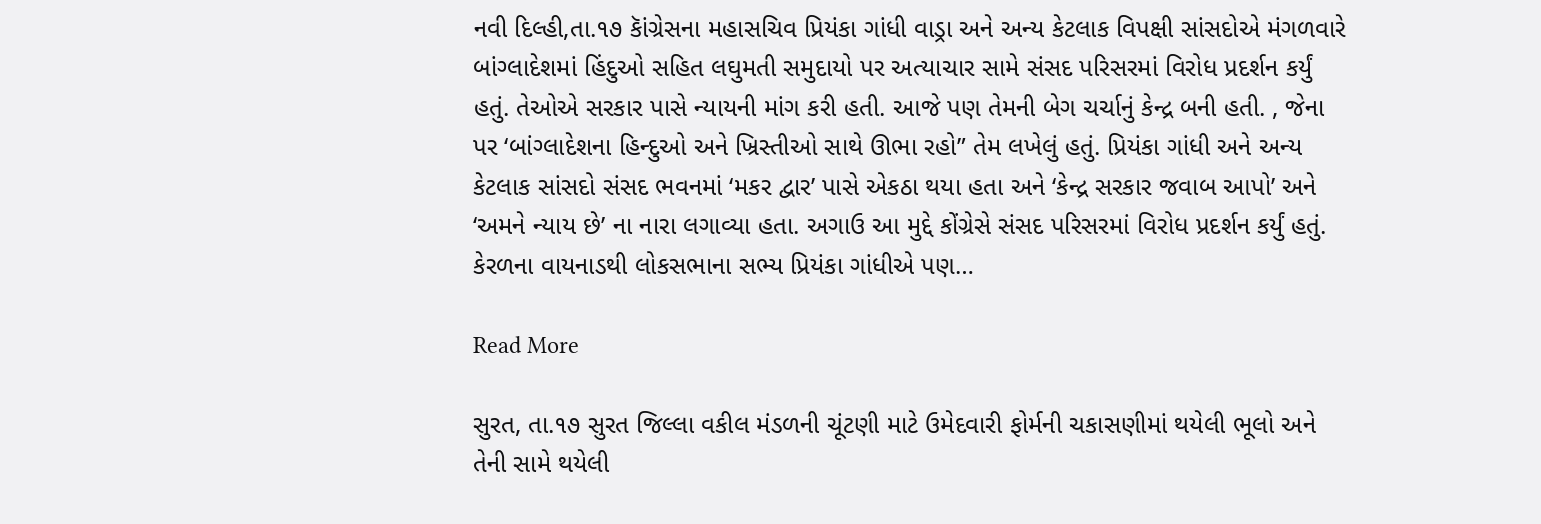નવી દિલ્હી,તા.૧૭ કાૅંગ્રેસના મહાસચિવ પ્રિયંકા ગાંધી વાડ્રા અને અન્ય કેટલાક વિપક્ષી સાંસદોએ મંગળવારે બાંગ્લાદેશમાં હિંદુઓ સહિત લઘુમતી સમુદાયો પર અત્યાચાર સામે સંસદ પરિસરમાં વિરોધ પ્રદર્શન કર્યું હતું. તેઓએ સરકાર પાસે ન્યાયની માંગ કરી હતી. આજે પણ તેમની બેગ ચર્ચાનું કેન્દ્ર બની હતી. , જેના પર ‘બાંગ્લાદેશના હિન્દુઓ અને ખ્રિસ્તીઓ સાથે ઊભા રહો” તેમ લખેલું હતું. પ્રિયંકા ગાંધી અને અન્ય કેટલાક સાંસદો સંસદ ભવનમાં ‘મકર દ્વાર’ પાસે એકઠા થયા હતા અને ‘કેન્દ્ર સરકાર જવાબ આપો’ અને ‘અમને ન્યાય છે’ ના નારા લગાવ્યા હતા. અગાઉ આ મુદ્દે કોંગ્રેસે સંસદ પરિસરમાં વિરોધ પ્રદર્શન કર્યું હતું. કેરળના વાયનાડથી લોકસભાના સભ્ય પ્રિયંકા ગાંધીએ પણ…

Read More

સુરત, તા.૧૭ સુરત જિલ્લા વકીલ મંડળની ચૂંટણી માટે ઉમેદવારી ફોર્મની ચકાસણીમાં થયેલી ભૂલો અને તેની સામે થયેલી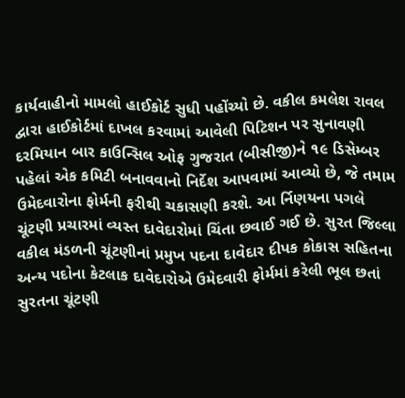કાર્યવાહીનો મામલો હાઈકોર્ટ સુધી પહોંચ્યો છે. વકીલ કમલેશ રાવલ દ્વારા હાઈકોર્ટમાં દાખલ કરવામાં આવેલી પિટિશન પર સુનાવણી દરમિયાન બાર કાઉન્સિલ ઓફ ગુજરાત (બીસીજી)ને ૧૯ ડિસેમ્બર પહેલાં એક કમિટી બનાવવાનો નિર્દેશ આપવામાં આવ્યો છે, જે તમામ ઉમેદવારોના ફોર્મની ફરીથી ચકાસણી કરશે. આ ર્નિણયના પગલે ચૂંટણી પ્રચારમાં વ્યસ્ત દાવેદારોમાં ચિંતા છવાઈ ગઈ છે. સુરત જિલ્લા વકીલ મંડળની ચૂંટણીનાં પ્રમુખ પદના દાવેદાર દીપક કોકાસ સહિતના અન્ય પદોના કેટલાક દાવેદારોએ ઉમેદવારી ફોર્મમાં કરેલી ભૂલ છતાં સુરતના ચૂંટણી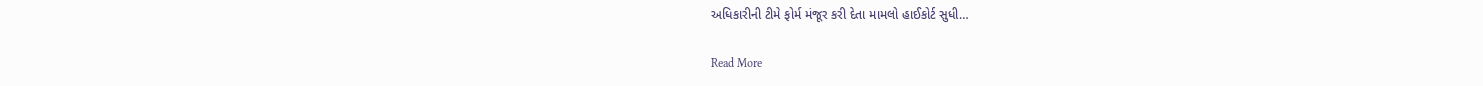અધિકારીની ટીમે ફોર્મ મંજૂર કરી દેતા મામલો હાઈકોર્ટ સુધી…

Read More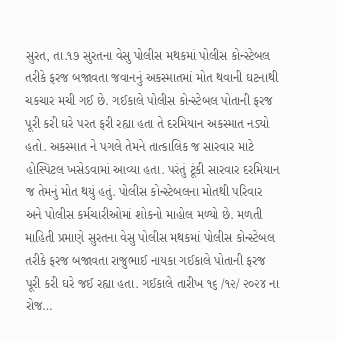સુરત, તા.૧૭ સુરતના વેસુ પોલીસ મથકમાં પોલીસ કોન્સ્ટેબલ તરીકે ફરજ બજાવતા જવાનનું અકસ્માતમાં મોત થવાની ઘટનાથી ચકચાર મચી ગઈ છે. ગઈકાલે પોલીસ કોન્સ્ટેબલ પોતાની ફરજ પૂરી કરી ઘરે પરત ફરી રહ્યા હતા તે દરમિયાન અકસ્માત નડ્યો હતો. અકસ્માત ને પગલે તેમને તાત્કાલિક જ સારવાર માટે હોસ્પિટલ ખસેડવામાં આવ્યા હતા. પરંતું ટૂંકી સારવાર દરમિયાન જ તેમનું મોત થયું હતું. પોલીસ કોન્સ્ટેબલના મોતથી પરિવાર અને પોલીસ કર્મચારીઓમાં શોકનો માહોલ મળ્યો છે. મળતી માહિતી પ્રમાણે સુરતના વેસુ પોલીસ મથકમાં પોલીસ કોન્સ્ટેબલ તરીકે ફરજ બજાવતા રાજુભાઈ નાયકા ગઈકાલે પોતાની ફરજ પૂરી કરી ઘરે જઈ રહ્યા હતા. ગઈકાલે તારીખ ૧૬ /૧૨/ ૨૦૨૪ ના રોજ…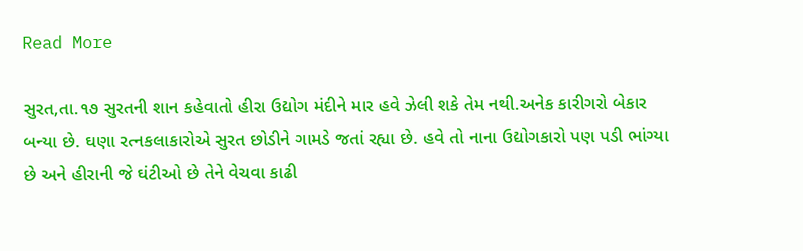Read More

સુરત,તા.૧૭ સુરતની શાન કહેવાતો હીરા ઉદ્યોગ મંદીને માર હવે ઝેલી શકે તેમ નથી.અનેક કારીગરો બેકાર બન્યા છે. ઘણા રત્નકલાકારોએ સુરત છોડીને ગામડે જતાં રહ્યા છે. હવે તો નાના ઉદ્યોગકારો પણ પડી ભાંગ્યા છે અને હીરાની જે ઘંટીઓ છે તેને વેચવા કાઢી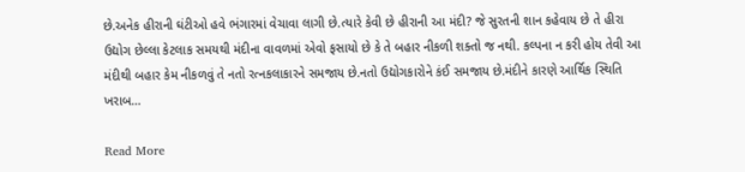છે.અનેક હીરાની ઘંટીઓ હવે ભંગારમાં વેચાવા લાગી છે.ત્યારે કેવી છે હીરાની આ મંદી? જે સુરતની શાન કહેવાય છે તે હીરા ઉદ્યોગ છેલ્લા કેટલાક સમયથી મંદીના વાવળમાં એવો ફસાયો છે કે તે બહાર નીકળી શક્તો જ નથી. કલ્પના ન કરી હોય તેવી આ મંદીથી બહાર કેમ નીકળવું તે નતો રત્નકલાકારને સમજાય છે.નતો ઉદ્યોગકારોને કંઈ સમજાય છે.મંદીને કારણે આર્થિક સ્થિતિ ખરાબ…

Read More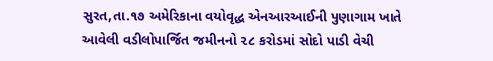સુરત,તા.૧૭ અમેરિકાના વયોવૃદ્ધ એનઆરઆઈની પુણાગામ ખાતે આવેલી વડીલોપાર્જિત જમીનનો ૨૮ કરોડમાં સોદો પાડી વેચી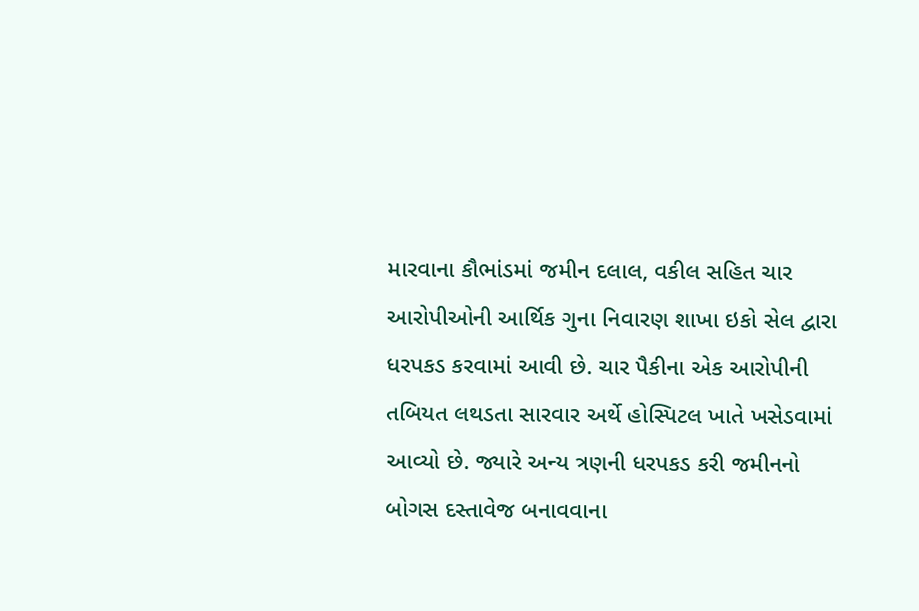મારવાના કૌભાંડમાં જમીન દલાલ, વકીલ સહિત ચાર આરોપીઓની આર્થિક ગુના નિવારણ શાખા ઇકો સેલ દ્વારા ધરપકડ કરવામાં આવી છે. ચાર પૈકીના એક આરોપીની તબિયત લથડતા સારવાર અર્થે હોસ્પિટલ ખાતે ખસેડવામાં આવ્યો છે. જ્યારે અન્ય ત્રણની ધરપકડ કરી જમીનનો બોગસ દસ્તાવેજ બનાવવાના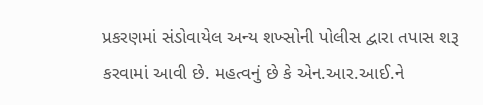પ્રકરણમાં સંડોવાયેલ અન્ય શખ્સોની પોલીસ દ્વારા તપાસ શરૂ કરવામાં આવી છે. મહત્વનું છે કે એન.આર.આઈ.ને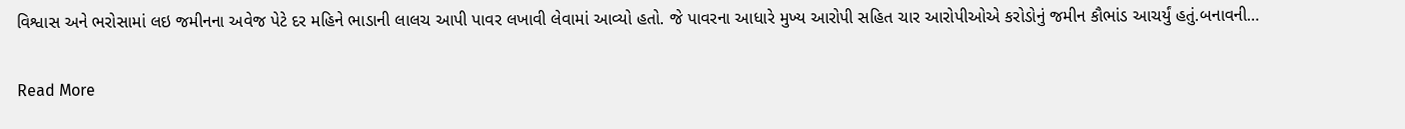વિશ્વાસ અને ભરોસામાં લઇ જમીનના અવેજ પેટે દર મહિને ભાડાની લાલચ આપી પાવર લખાવી લેવામાં આવ્યો હતો. જે પાવરના આધારે મુખ્ય આરોપી સહિત ચાર આરોપીઓએ કરોડોનું જમીન કૌભાંડ આચર્યું હતું.બનાવની…

Read More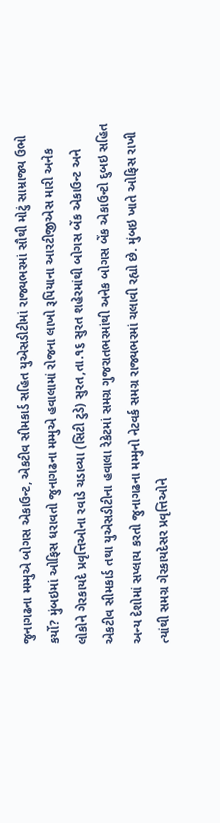જુનાગઢના મમ્મુએ બોગસ એકાઉન્ટ, એકટીવ સીમકાર્ડ સહિત યુએસડીટીમાં રાજ્યભરમાં સૌથી મોટું સામ્રાજ્ય ઉભો કર્યો? મુંબઇમાં ઓફિસ ધરાવતો જુનાગઢના મમ્મુએ હવાલામાં રોજના લાખો રૂપિયાના આરટીજીએસ મારી અનેક લોકોને ગેરકાયદે પ્રવૃત્તિઓના રવાડે ચડાવ્યા (સિટી ટુડે) સુરત,તા.૧૬ સુરત શહેરમાંથી બોગસ બેંક એકાઉન્ટ અને એકટીવ સીમકાર્ડ તથા યુએસડીટીના હવાલા રેકેટમાં સમગ્ર ગુજરાતભરમાંથી અનેક બોગસ બેંક એકાઉન્ટો દુબઇ સહિત અન્ય દેશોમાં સપ્લાય કરતો જુનાગઢના મમ્મુનો નેટવર્ક સમગ્ર રાજ્યભરમાં ચલાવી રહ્યો છે. મુંબઇ ખાતે ઓફિસ રાખી ત્યાંથી સમગ્ર ગેરકાયદેસર પ્રવૃત્તિઓને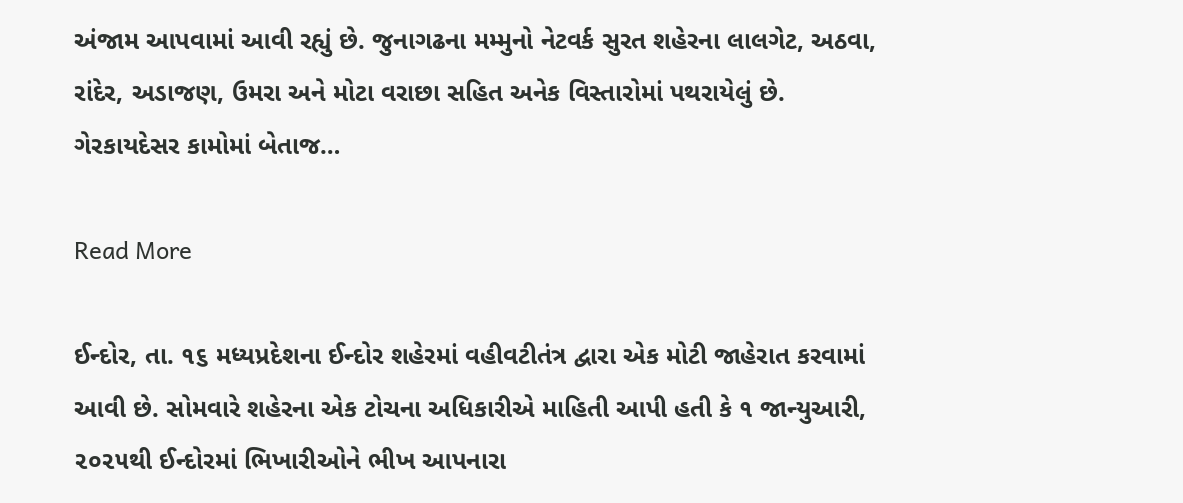અંજામ આપવામાં આવી રહ્યું છે. જુનાગઢના મમ્મુનો નેટવર્ક સુરત શહેરના લાલગેટ, અઠવા, રાંદેર, અડાજણ, ઉમરા અને મોટા વરાછા સહિત અનેક વિસ્તારોમાં પથરાયેલું છે. ગેરકાયદેસર કામોમાં બેતાજ…

Read More

ઈન્દોર, તા. ૧૬ મધ્યપ્રદેશના ઈન્દોર શહેરમાં વહીવટીતંત્ર દ્વારા એક મોટી જાહેરાત કરવામાં આવી છે. સોમવારે શહેરના એક ટોચના અધિકારીએ માહિતી આપી હતી કે ૧ જાન્યુઆરી, ૨૦૨૫થી ઈન્દોરમાં ભિખારીઓને ભીખ આપનારા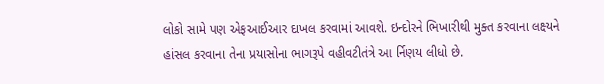લોકો સામે પણ એફઆઈઆર દાખલ કરવામાં આવશે. ઇન્દોરને ભિખારીથી મુક્ત કરવાના લક્ષ્યને હાંસલ કરવાના તેના પ્રયાસોના ભાગરૂપે વહીવટીતંત્રે આ ર્નિણય લીધો છે.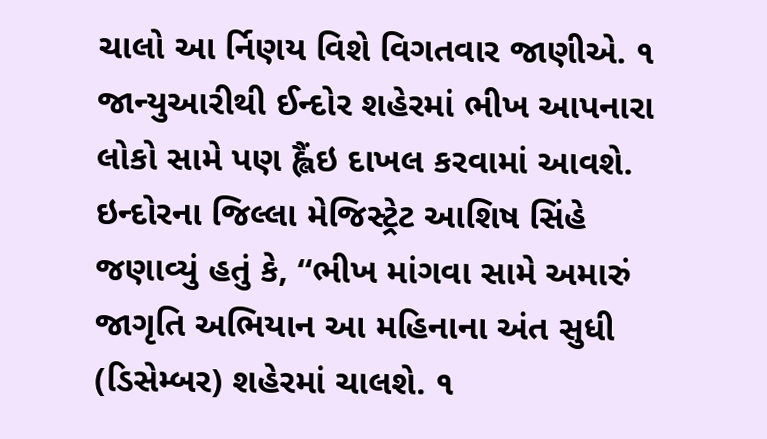ચાલો આ ર્નિણય વિશે વિગતવાર જાણીએ. ૧ જાન્યુઆરીથી ઈન્દોર શહેરમાં ભીખ આપનારા લોકો સામે પણ હ્લૈંઇ દાખલ કરવામાં આવશે. ઇન્દોરના જિલ્લા મેજિસ્ટ્રેટ આશિષ સિંહે જણાવ્યું હતું કે, “ભીખ માંગવા સામે અમારું જાગૃતિ અભિયાન આ મહિનાના અંત સુધી (ડિસેમ્બર) શહેરમાં ચાલશે. ૧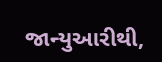જાન્યુઆરીથી,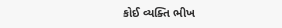કોઈ વ્યક્તિ ભીખ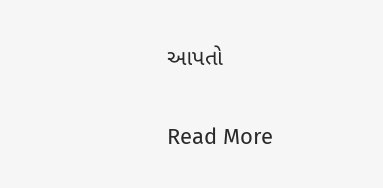આપતો

Read More